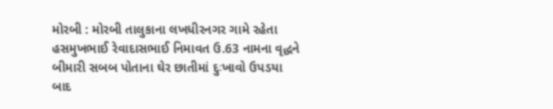મોરબી : મોરબી તાલુકાના લખધીરનગર ગામે રહેતા હસમુખભાઈ રેવાદાસભાઈ નિમાવત ઉ.63 નામના વૃદ્ધને બીમારી સબબ પોતાના ઘેર છાતીમાં દુઃખાવો ઉપડયા બાદ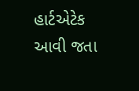હાર્ટએટેક આવી જતા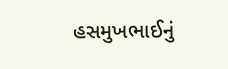હસમુખભાઈનું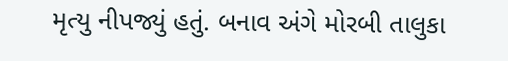મૃત્યુ નીપજ્યું હતું. બનાવ અંગે મોરબી તાલુકા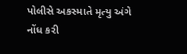પોલીસે અકસ્માતે મૃત્યુ અંગે નોંધ કરી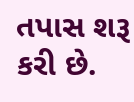તપાસ શરૂ કરી છે.